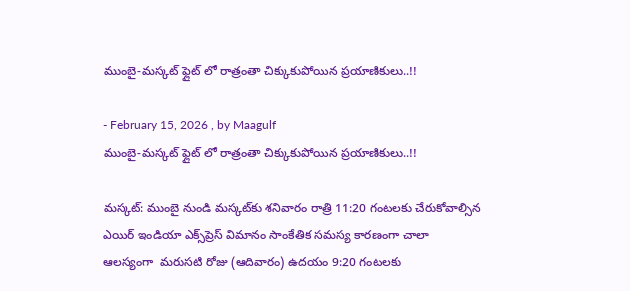ముంబై-మస్కట్ ఫ్లైట్ లో రాత్రంతా చిక్కుకుపోయిన ప్రయాణికులు..!!

- February 15, 2026 , by Maagulf
ముంబై-మస్కట్ ఫ్లైట్ లో రాత్రంతా చిక్కుకుపోయిన ప్రయాణికులు..!!

మస్కట్: ముంబై నుండి మస్కట్‌కు శనివారం రాత్రి 11:20 గంటలకు చేరుకోవాల్సిన ఎయిర్ ఇండియా ఎక్స్‌ప్రెస్ విమానం సాంకేతిక సమస్య కారణంగా చాలా ఆలస్యంగా  మరుసటి రోజు (ఆదివారం) ఉదయం 9:20 గంటలకు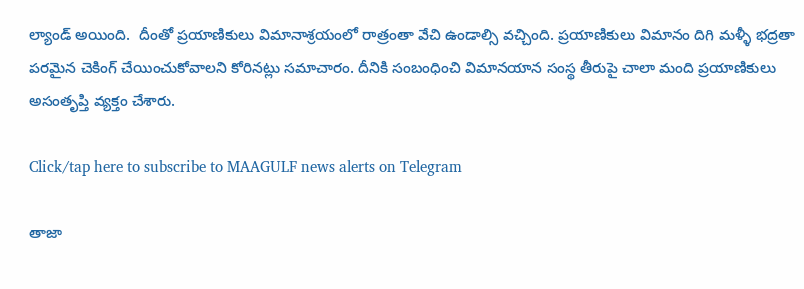ల్యాండ్ అయింది.  దీంతో ప్రయాణికులు విమానాశ్రయంలో రాత్రంతా వేచి ఉండాల్సి వచ్చింది. ప్రయాణికులు విమానం దిగి మళ్ళీ భద్రతా పరమైన చెకింగ్ చేయించుకోవాలని కోరినట్లు సమాచారం. దీనికి సంబంధించి విమానయాన సంస్థ తీరుపై చాలా మంది ప్రయాణికులు అసంతృప్తి వ్యక్తం చేశారు.

Click/tap here to subscribe to MAAGULF news alerts on Telegram

తాజా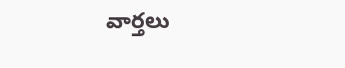వార్తలు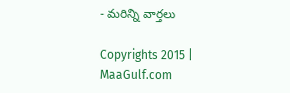- మరిన్ని వార్తలు

Copyrights 2015 | MaaGulf.com